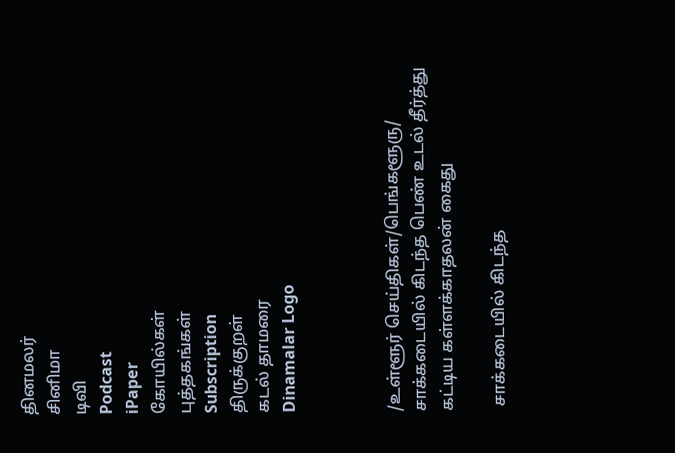தினமலர்
சினிமா
டிவி
Podcast
iPaper
கோயில்கள்
புத்தகங்கள்
Subscription
திருக்குறள்
கடல் தாமரை
Dinamalar Logo



/உள்ளூர் செய்திகள்/பெங்களூரு/ சாக்கடையில் கிடந்த பெண் உடல் தீர்த்து கட்டிய கள்ளக்காதலன் கைது

 சாக்கடையில் கிடந்த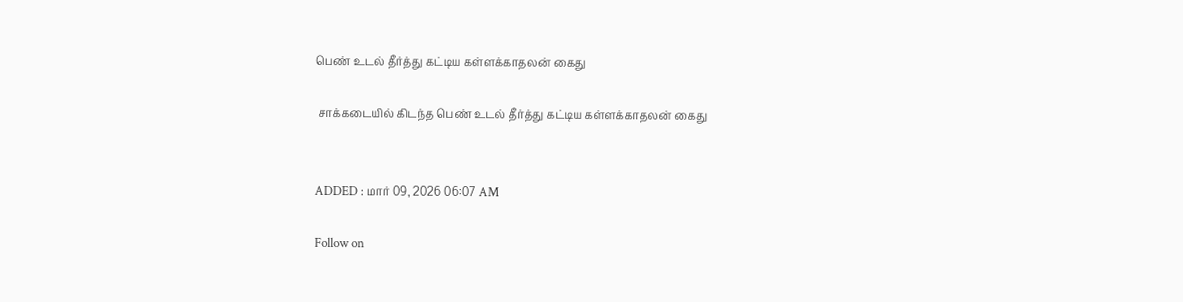பெண் உடல் தீர்த்து கட்டிய கள்ளக்காதலன் கைது

 சாக்கடையில் கிடந்த பெண் உடல் தீர்த்து கட்டிய கள்ளக்காதலன் கைது


ADDED : மார் 09, 2026 06:07 AM

Follow on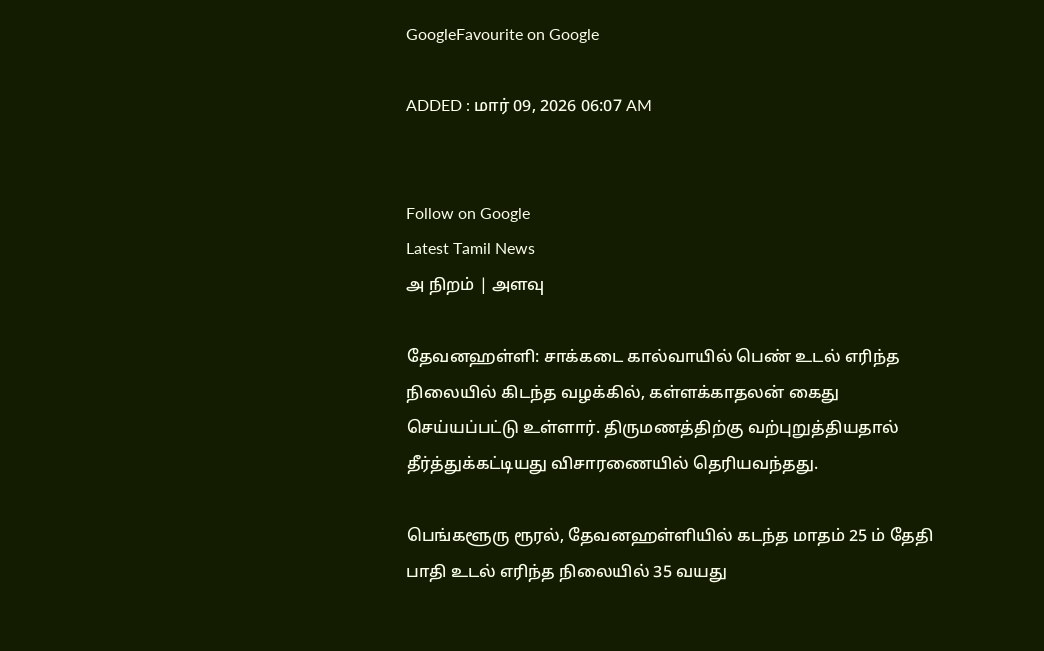GoogleFavourite on Google

ADDED : மார் 09, 2026 06:07 AM


Follow on Google
Latest Tamil News
அ நிறம் | அளவு

தேவனஹள்ளி: சாக்கடை கால்வாயில் பெண் உடல் எரிந்த நிலையில் கிடந்த வழக்கில், கள்ளக்காதலன் கைது செய்யப்பட்டு உள்ளார். திருமணத்திற்கு வற்புறுத்தியதால் தீர்த்துக்கட்டியது விசாரணையில் தெரியவந்தது.

பெங்களூரு ரூரல், தேவனஹள்ளியில் கடந்த மாதம் 25 ம் தேதி பாதி உடல் எரிந்த நிலையில் 35 வயது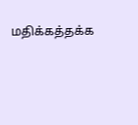மதிக்கத்தக்க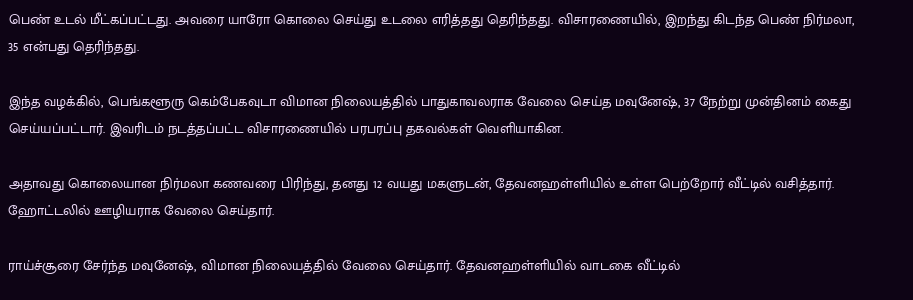பெண் உடல் மீட்கப்பட்டது. அவரை யாரோ கொலை செய்து உடலை எரித்தது தெரிந்தது. விசாரணையில், இறந்து கிடந்த பெண் நிர்மலா, 35 என்பது தெரிந்தது.

இந்த வழக்கில், பெங்களூரு கெம்பேகவுடா விமான நிலையத்தில் பாதுகாவலராக வேலை செய்த மவுனேஷ், 37 நேற்று முன்தினம் கைது செய்யப்பட்டார். இவரிடம் நடத்தப்பட்ட விசாரணையில் பரபரப்பு தகவல்கள் வெளியாகின.

அதாவது கொலையான நிர்மலா கணவரை பிரிந்து, தனது 12 வயது மகளுடன், தேவனஹள்ளியில் உள்ள பெற்றோர் வீட்டில் வசித்தார். ஹோட்டலில் ஊழியராக வேலை செய்தார்.

ராய்ச்சூரை சேர்ந்த மவுனேஷ், விமான நிலையத்தில் வேலை செய்தார். தேவனஹள்ளியில் வாடகை வீட்டில்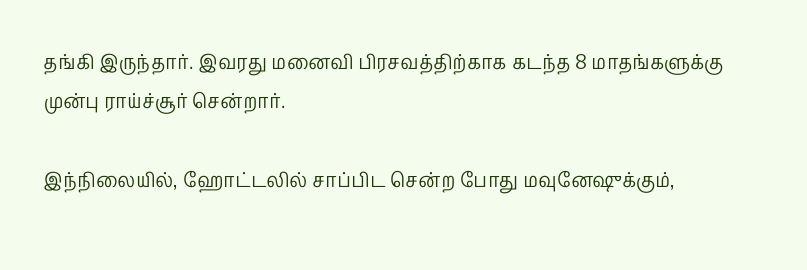தங்கி இருந்தார். இவரது மனைவி பிரசவத்திற்காக கடந்த 8 மாதங்களுக்கு முன்பு ராய்ச்சூர் சென்றார்.

இந்நிலையில், ஹோட்டலில் சாப்பிட சென்ற போது மவுனேஷுக்கும்,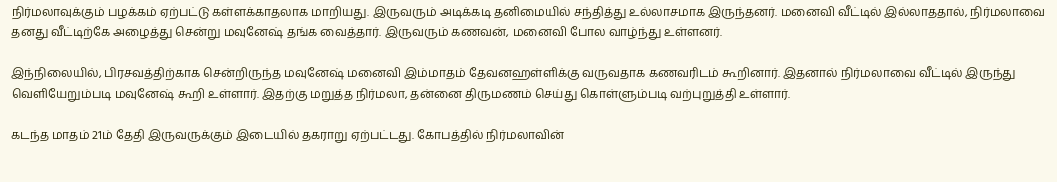நிர்மலாவுக்கும் பழக்கம் ஏற்பட்டு கள்ளக்காதலாக மாறியது. இருவரும் அடிக்கடி தனிமையில் சந்தித்து உல்லாசமாக இருந்தனர். மனைவி வீட்டில் இல்லாததால், நிர்மலாவை தனது வீட்டிற்கே அழைத்து சென்று மவுனேஷ் தங்க வைத்தார். இருவரும் கணவன், மனைவி போல வாழ்ந்து உள்ளனர்.

இந்நிலையில், பிரசவத்திற்காக சென்றிருந்த மவுனேஷ் மனைவி இம்மாதம் தேவனஹள்ளிக்கு வருவதாக கணவரிடம் கூறினார். இதனால் நிர்மலாவை வீட்டில் இருந்து வெளியேறும்படி மவுனேஷ் கூறி உள்ளார். இதற்கு மறுத்த நிர்மலா, தன்னை திருமணம் செய்து கொள்ளும்படி வற்புறுத்தி உள்ளார்.

கடந்த மாதம் 21ம் தேதி இருவருக்கும் இடையில் தகராறு ஏற்பட்டது. கோபத்தில் நிர்மலாவின்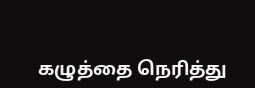கழுத்தை நெரித்து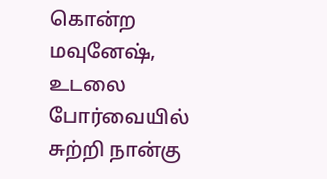கொன்ற மவுனேஷ், உடலை போர்வையில் சுற்றி நான்கு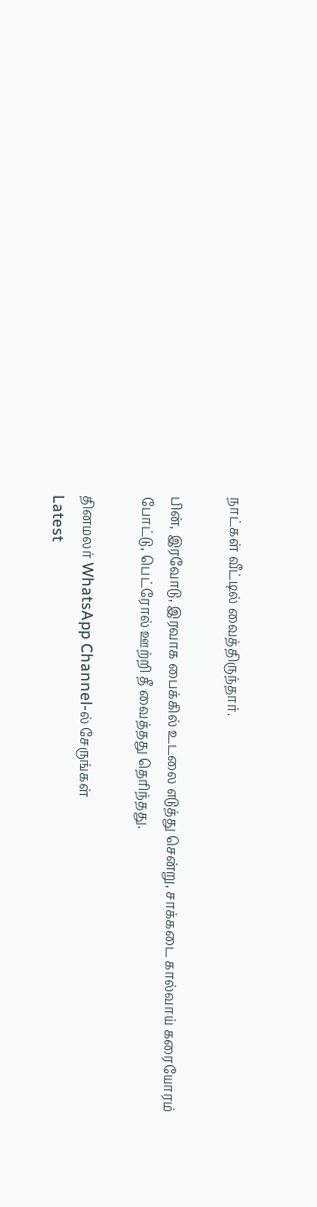நாட்கள் வீட்டில் வைத்திருந்தார்.

பின், இரவோடு, இரவாக பைக்கில் உடலை எடுத்து சென்று, சாக்கடை கால்வாய் கரையோரம் போட்டு, பெட்ரோல் ஊற்றி தீ வைத்தது தெரிந்தது.

தினமலர் WhatsApp Channel-ல் சேருங்கள்
Latest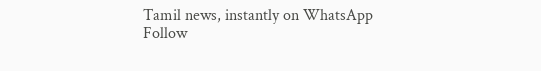Tamil news, instantly on WhatsApp
Follow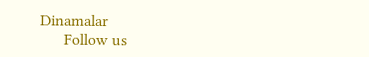Dinamalar
      Follow us